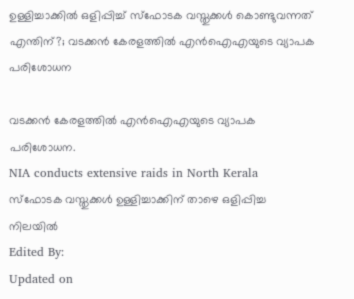ഉള്ളിച്ചാക്കില്‍ ഒളിപ്പിച്ച് സ്‌ഫോടക വസ്തുക്കള്‍ കൊണ്ടുവന്നത് എന്തിന്?; വടക്കന്‍ കേരളത്തില്‍ എന്‍ഐഎയുടെ വ്യാപക പരിശോധന

വടക്കന്‍ കേരളത്തില്‍ എന്‍ഐഎയുടെ വ്യാപക പരിശോധന.
NIA conducts extensive raids in North Kerala
സ്‌ഫോടക വസ്തുക്കൾ ഉള്ളിച്ചാക്കിന് താഴെ ഒളിപ്പിച്ച നിലയിൽ
Edited By:
Updated on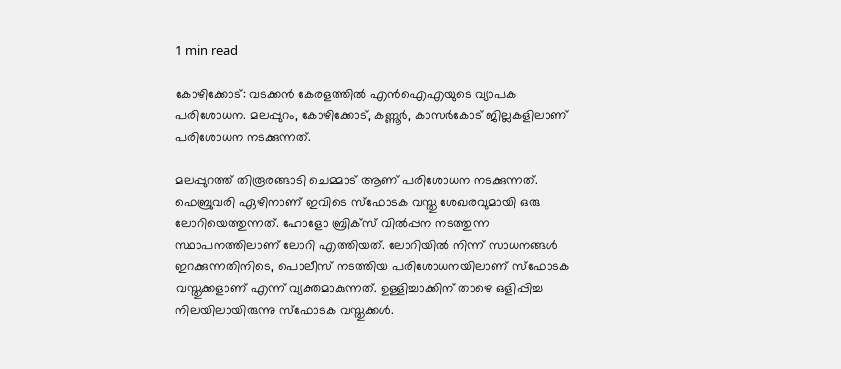1 min read

കോഴിക്കോട്: വടക്കന്‍ കേരളത്തില്‍ എന്‍ഐഎയുടെ വ്യാപക പരിശോധന. മലപ്പുറം, കോഴിക്കോട്, കണ്ണൂര്‍, കാസര്‍കോട് ജില്ലകളിലാണ് പരിശോധന നടക്കുന്നത്.

മലപ്പുറത്ത് തിരൂരങ്ങാടി ചെമ്മാട് ആണ് പരിശോധന നടക്കുന്നത്. ഫെബ്രുവരി ഏഴിനാണ് ഇവിടെ സ്‌ഫോടക വസ്തു ശേഖരവുമായി ഒരു ലോറിയെത്തുന്നത്. ഹോളോ ബ്രിക്‌സ് വില്‍പ്പന നടത്തുന്ന സ്ഥാപനത്തിലാണ് ലോറി എത്തിയത്. ലോറിയില്‍ നിന്ന് സാധനങ്ങള്‍ ഇറക്കുന്നതിനിടെ, പൊലീസ് നടത്തിയ പരിശോധനയിലാണ് സ്‌ഫോടക വസ്തുക്കളാണ് എന്ന് വ്യക്തമാകുന്നത്. ഉള്ളിച്ചാക്കിന് താഴെ ഒളിപ്പിച്ച നിലയിലായിരുന്നു സ്‌ഫോടക വസ്തുക്കള്‍.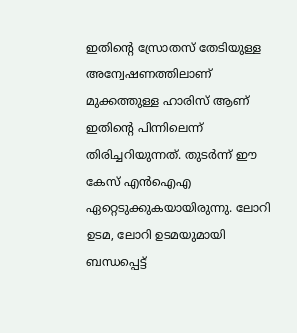ഇതിന്റെ സ്രോതസ് തേടിയുള്ള അന്വേഷണത്തിലാണ് മുക്കത്തുള്ള ഹാരിസ് ആണ് ഇതിന്റെ പിന്നിലെന്ന് തിരിച്ചറിയുന്നത്. തുടര്‍ന്ന് ഈ കേസ് എന്‍ഐഎ ഏറ്റെടുക്കുകയായിരുന്നു. ലോറി ഉടമ, ലോറി ഉടമയുമായി ബന്ധപ്പെട്ട്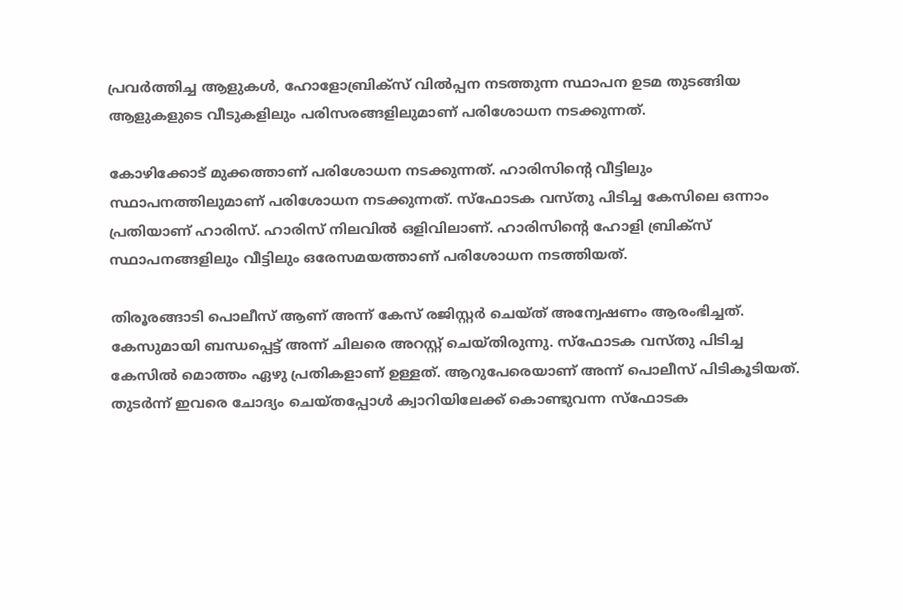പ്രവര്‍ത്തിച്ച ആളുകള്‍, ഹോളോബ്രിക്‌സ് വില്‍പ്പന നടത്തുന്ന സ്ഥാപന ഉടമ തുടങ്ങിയ ആളുകളുടെ വീടുകളിലും പരിസരങ്ങളിലുമാണ് പരിശോധന നടക്കുന്നത്.

കോഴിക്കോട് മുക്കത്താണ് പരിശോധന നടക്കുന്നത്. ഹാരിസിന്റെ വീട്ടിലും സ്ഥാപനത്തിലുമാണ് പരിശോധന നടക്കുന്നത്. സ്‌ഫോടക വസ്തു പിടിച്ച കേസിലെ ഒന്നാം പ്രതിയാണ് ഹാരിസ്. ഹാരിസ് നിലവില്‍ ഒളിവിലാണ്. ഹാരിസിന്റെ ഹോളി ബ്രിക്‌സ് സ്ഥാപനങ്ങളിലും വീട്ടിലും ഒരേസമയത്താണ് പരിശോധന നടത്തിയത്.

തിരൂരങ്ങാടി പൊലീസ് ആണ് അന്ന് കേസ് രജിസ്റ്റര്‍ ചെയ്ത് അന്വേഷണം ആരംഭിച്ചത്. കേസുമായി ബന്ധപ്പെട്ട് അന്ന് ചിലരെ അറസ്റ്റ് ചെയ്തിരുന്നു. സ്‌ഫോടക വസ്തു പിടിച്ച കേസില്‍ മൊത്തം ഏഴു പ്രതികളാണ് ഉള്ളത്. ആറുപേരെയാണ് അന്ന് പൊലീസ് പിടികൂടിയത്. തുടര്‍ന്ന് ഇവരെ ചോദ്യം ചെയ്തപ്പോള്‍ ക്വാറിയിലേക്ക് കൊണ്ടുവന്ന സ്‌ഫോടക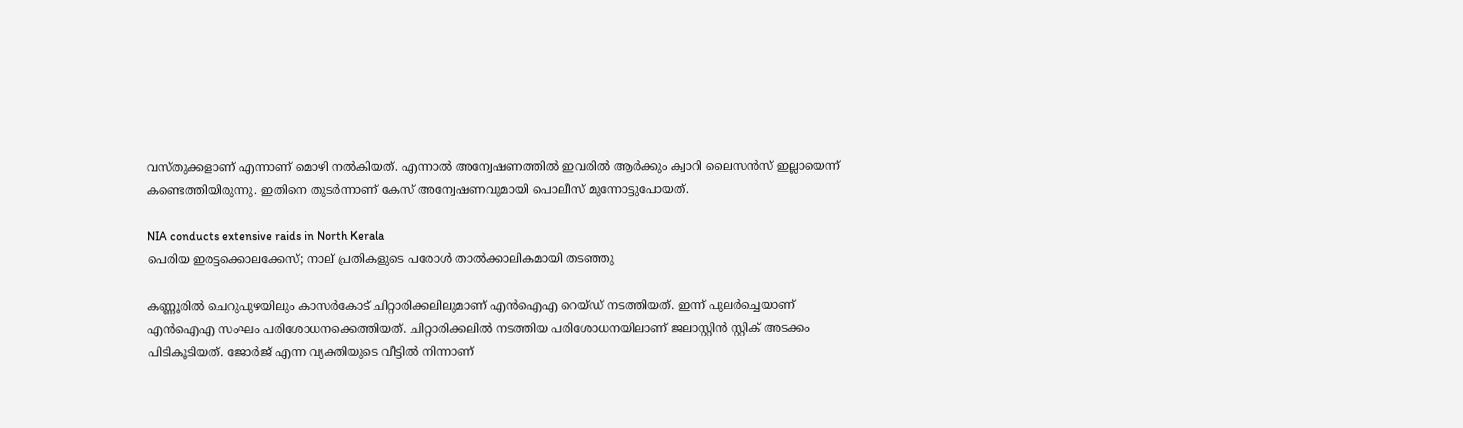വസ്തുക്കളാണ് എന്നാണ് മൊഴി നല്‍കിയത്. എന്നാല്‍ അന്വേഷണത്തില്‍ ഇവരില്‍ ആര്‍ക്കും ക്വാറി ലൈസന്‍സ് ഇല്ലായെന്ന് കണ്ടെത്തിയിരുന്നു. ഇതിനെ തുടര്‍ന്നാണ് കേസ് അന്വേഷണവുമായി പൊലീസ് മുന്നോട്ടുപോയത്.

NIA conducts extensive raids in North Kerala
പെരിയ ഇരട്ടക്കൊലക്കേസ്; നാല് പ്രതികളുടെ പരോള്‍ താല്‍ക്കാലികമായി തടഞ്ഞു

കണ്ണൂരില്‍ ചെറുപുഴയിലും കാസര്‍കോട് ചിറ്റാരിക്കലിലുമാണ് എന്‍ഐഎ റെയ്ഡ് നടത്തിയത്. ഇന്ന് പുലര്‍ച്ചെയാണ് എന്‍ഐഎ സംഘം പരിശോധനക്കെത്തിയത്. ചിറ്റാരിക്കലില്‍ നടത്തിയ പരിശോധനയിലാണ് ജലാസ്റ്റിന്‍ സ്റ്റിക് അടക്കം പിടികൂടിയത്. ജോര്‍ജ് എന്ന വ്യക്തിയുടെ വീട്ടില്‍ നിന്നാണ്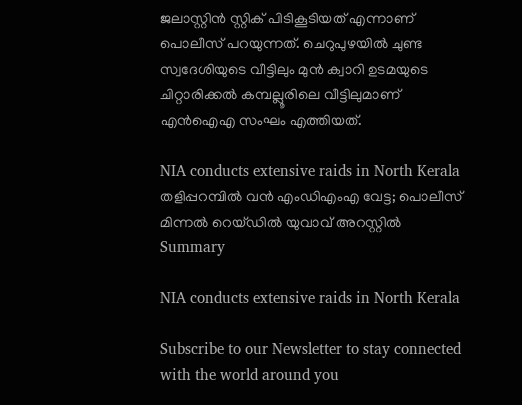ജലാസ്റ്റിന്‍ സ്റ്റിക് പിടികൂടിയത് എന്നാണ് പൊലീസ് പറയുന്നത്. ചെറുപുഴയില്‍ ചുണ്ട സ്വദേശിയുടെ വീട്ടിലും മുന്‍ ക്വാറി ഉടമയുടെ ചിറ്റാരിക്കല്‍ കമ്പല്ലൂരിലെ വീട്ടിലുമാണ് എന്‍ഐഎ സംഘം എത്തിയത്.

NIA conducts extensive raids in North Kerala
തളിപ്പറമ്പില്‍ വന്‍ എംഡിഎംഎ വേട്ട; പൊലീസ് മിന്നല്‍ റെയ്ഡില്‍ യുവാവ് അറസ്റ്റില്‍
Summary

NIA conducts extensive raids in North Kerala

Subscribe to our Newsletter to stay connected with the world around you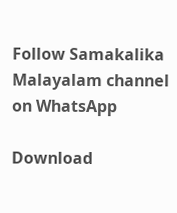Follow Samakalika Malayalam channel on WhatsApp

Download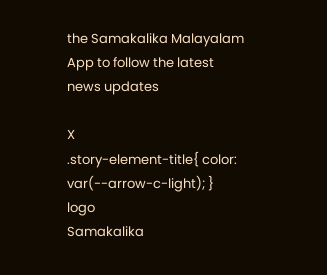the Samakalika Malayalam App to follow the latest news updates

X
.story-element-title{ color: var(--arrow-c-light); }
logo
Samakalika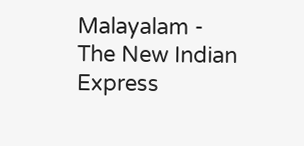Malayalam - The New Indian Express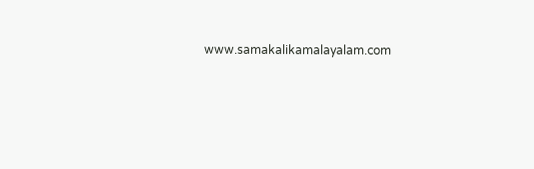www.samakalikamalayalam.com